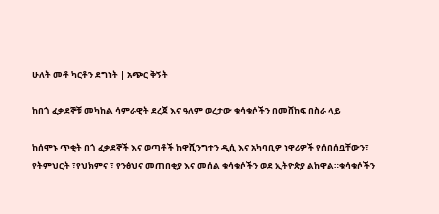ሁለት መቶ ካርቶን ደግነት | አጭር ቅኝት

ከበጎ ፈቃደኞቹ መካከል ሳምራዊት ደረጀ እና ዓለም ወረታው ቁሳቁሶችን በመሸከፍ በስራ ላይ

ከሰሞኑ ጥቂት በጎ ፈቃደኞች እና ወጣቶች ከዋሺንግተን ዲሲ እና አካባቢዎ ነዋሪዎች የሰበሰቧቸውን፣ የትምህርት ፣የህክምና ፣ የንፅህና መጠበቂያ እና መሰል ቁሳቁሶችን ወደ ኢትዮጵያ ልከዋል።ቁሳቁሶችን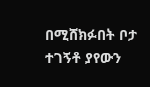በሚሸክፉበት ቦታ ተገኝቶ ያየውን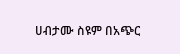ሀብታሙ ስዩም በአጭር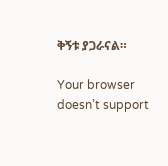ቅኝቱ ያጋራናል።

Your browser doesn’t support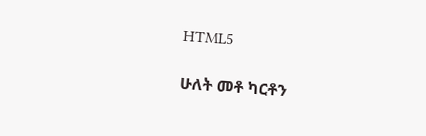HTML5

ሁለት መቶ ካርቶን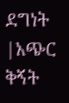ደግነት |አጭር ቅኝት